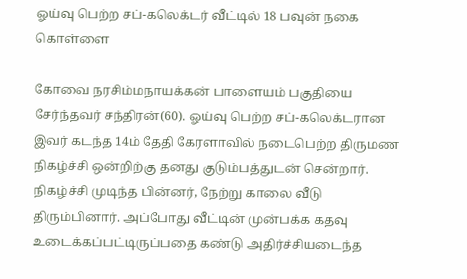ஓய்வு பெற்ற சப்-கலெக்டர் வீட்டில் 18 பவுன் நகை கொள்ளை

கோவை நரசிம்மநாயக்கன் பாளையம் பகுதியை சேர்ந்தவர் சந்திரன்(60). ஓய்வு பெற்ற சப்-கலெக்டரான இவர் கடந்த 14ம் தேதி கேரளாவில் நடைபெற்ற திருமண நிகழ்ச்சி ஒன்றிற்கு தனது குடும்பத்துடன் சென்றார்.  நிகழ்ச்சி முடிந்த பின்னர், நேற்று காலை வீடு திரும்பினார். அப்போது வீட்டின் முன்பக்க கதவு உடைக்கப்பட்டிருப்பதை கண்டு அதிர்ச்சியடைந்த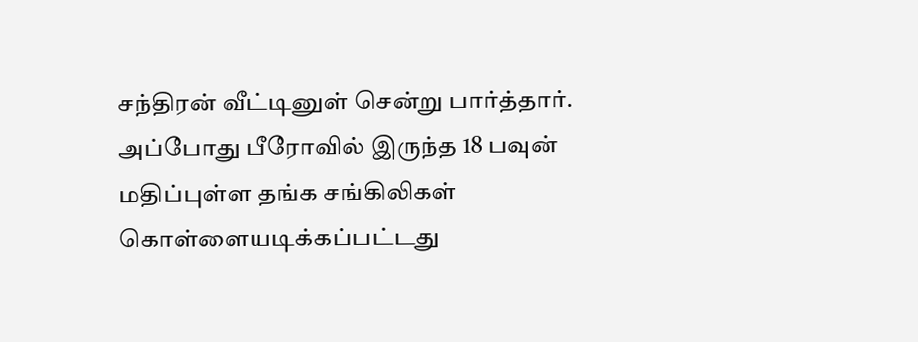சந்திரன் வீட்டினுள் சென்று பார்த்தார். அப்போது பீரோவில் இருந்த 18 பவுன் மதிப்புள்ள தங்க சங்கிலிகள் கொள்ளையடிக்கப்பட்டது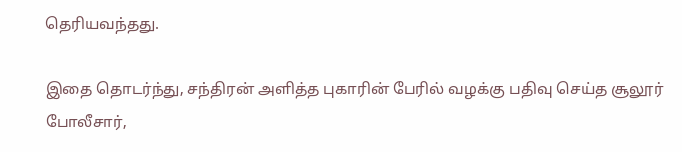தெரியவந்தது.

இதை தொடர்ந்து, சந்திரன் அளித்த புகாரின் பேரில் வழக்கு பதிவு செய்த சூலூர் போலீசார்,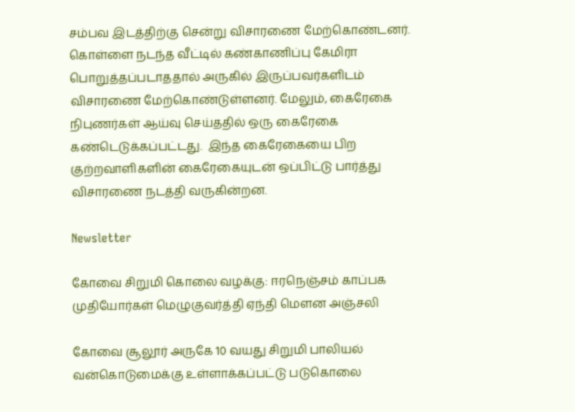சம்பவ இடத்திற்கு சென்று விசாரணை மேற்கொண்டனர். கொள்ளை நடந்த வீட்டில் கண்காணிப்பு கேமிரா பொறுத்தப்படாததால் அருகில் இருப்பவர்களிடம் விசாரணை மேற்கொண்டுள்ளனர். மேலும், கைரேகை நிபுணர்கள் ஆய்வு செய்ததில் ஒரு கைரேகை கண்டெடுக்கப்பட்டது.  இந்த கைரேகையை பிற குற்றவாளிகளின் கைரேகையுடன் ஒப்பிட்டு பார்த்து விசாரணை நடத்தி வருகின்றன.

Newsletter

கோவை சிறுமி கொலை வழக்கு: ஈரநெஞ்சம் காப்பக முதியோர்கள் மெழுகுவர்த்தி ஏந்தி மௌன அஞ்சலி

கோவை சூலூர் அருகே 10 வயது சிறுமி பாலியல் வன்கொடுமைக்கு உள்ளாக்கப்பட்டு படுகொலை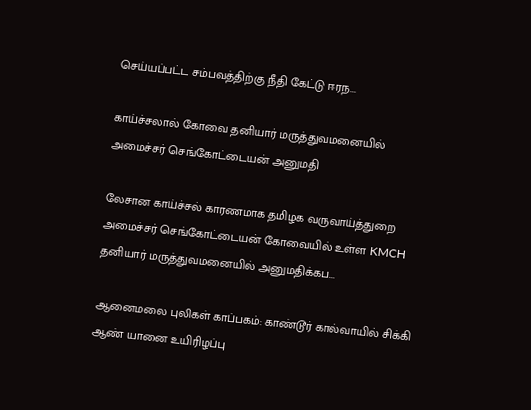செய்யப்பட்ட சம்பவத்திற்கு நீதி கேட்டு ஈரந...

காய்ச்சலால் கோவை தனியார் மருத்துவமனையில் அமைச்சர் செங்கோட்டையன் அனுமதி

லேசான காய்ச்சல் காரணமாக தமிழக வருவாய்த்துறை அமைச்சர் செங்கோட்டையன் கோவையில் உள்ள KMCH தனியார் மருத்துவமனையில் அனுமதிக்கப...

ஆனைமலை புலிகள் காப்பகம்: காண்டூர் கால்வாயில் சிக்கி ஆண் யானை உயிரிழப்பு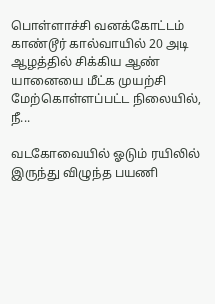பொள்ளாச்சி வனக்கோட்டம் காண்டூர் கால்வாயில் 20 அடி ஆழத்தில் சிக்கிய ஆண் யானையை மீட்க முயற்சி மேற்கொள்ளப்பட்ட நிலையில், நீ...

வடகோவையில் ஓடும் ரயிலில் இருந்து விழுந்த பயணி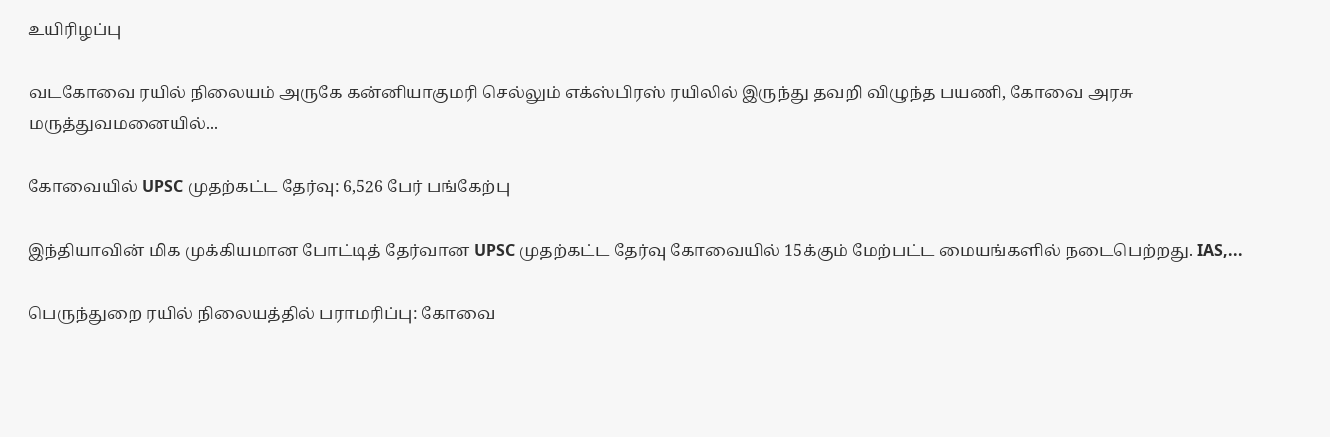உயிரிழப்பு

வடகோவை ரயில் நிலையம் அருகே கன்னியாகுமரி செல்லும் எக்ஸ்பிரஸ் ரயிலில் இருந்து தவறி விழுந்த பயணி, கோவை அரசு மருத்துவமனையில்...

கோவையில் UPSC முதற்கட்ட தேர்வு: 6,526 பேர் பங்கேற்பு

இந்தியாவின் மிக முக்கியமான போட்டித் தேர்வான UPSC முதற்கட்ட தேர்வு கோவையில் 15க்கும் மேற்பட்ட மையங்களில் நடைபெற்றது. IAS,...

பெருந்துறை ரயில் நிலையத்தில் பராமரிப்பு: கோவை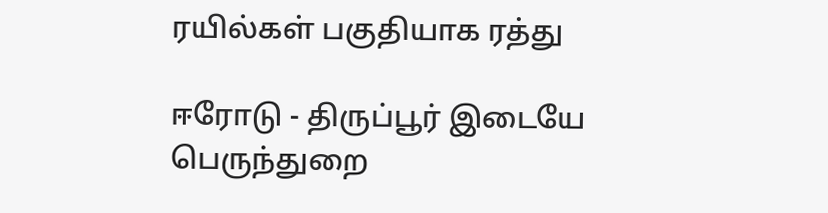ரயில்கள் பகுதியாக ரத்து

ஈரோடு - திருப்பூர் இடையே பெருந்துறை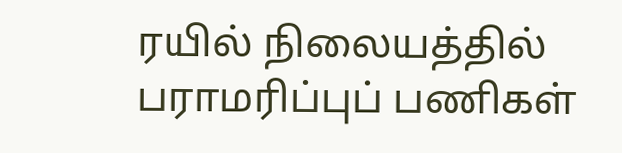ரயில் நிலையத்தில் பராமரிப்புப் பணிகள்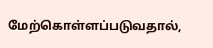மேற்கொள்ளப்படுவதால்,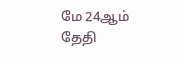மே 24ஆம் தேதி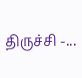திருச்சி -...